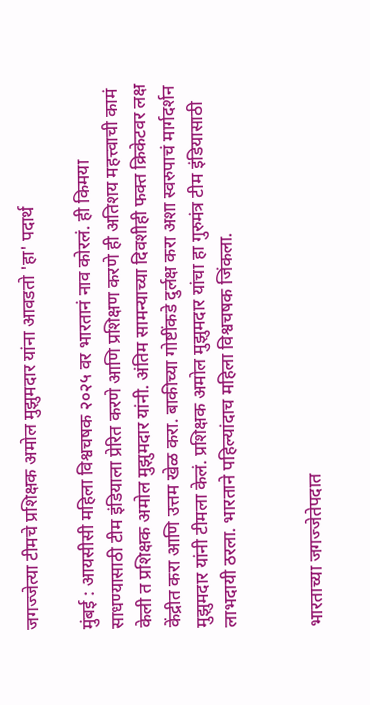जगज्जेत्या टीमचे प्रशिक्षक अमोल मुझुमदार यांना आवडतो 'हा' पदार्थ

मुंबई : आयसीसी महिला विश्वचषक २०२५ वर भारतानं नाव कोरलं. ही किमया साधण्यासाठी टीम इंडियाला प्रेरित करणे आणि प्रशिक्षण करणे ही अतिशय महत्त्वाची कामं केली त प्रशिक्षक अमोल मुझुमदार यांनी. अंतिम सामन्याच्या दिवशीही फक्त क्रिकेटवर लक्ष केंद्रीत करा आणि उत्तम खेळ करा. बाकीच्या गोष्टींकडे दुर्लक्ष करा अशा स्वरुपाचं मार्गदर्शन मुझुमदार यांनी टीमला केलं. प्रशिक्षक अमोल मुझुमदार यांचा हा गुरुमंत्र टीम इंडियासाठी लाभदायी ठरला. भारताने पहिल्यांदाच महिला विश्वचषक जिंकला.


भारताच्या जगज्जेतेपदात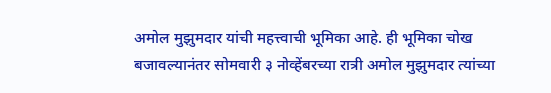अमोल मुझुमदार यांची महत्त्वाची भूमिका आहे. ही भूमिका चोख बजावल्यानंतर सोमवारी ३ नोव्हेंबरच्या रात्री अमोल मुझुमदार त्यांच्या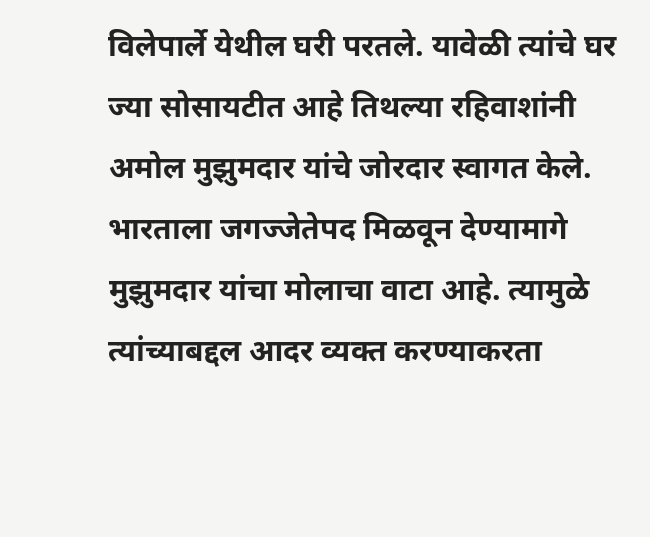विलेपार्ले येथील घरी परतले. यावेळी त्यांचे घर ज्या सोसायटीत आहे तिथल्या रहिवाशांनी अमोल मुझुमदार यांचे जोरदार स्वागत केले. भारताला जगज्जेतेपद मिळवून देण्यामागे मुझुमदार यांचा मोलाचा वाटा आहे. त्यामुळे त्यांच्याबद्दल आदर व्यक्त करण्याकरता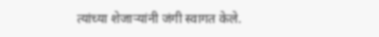त्यांच्या शेजाऱ्यांनी जंगी स्वागत केले.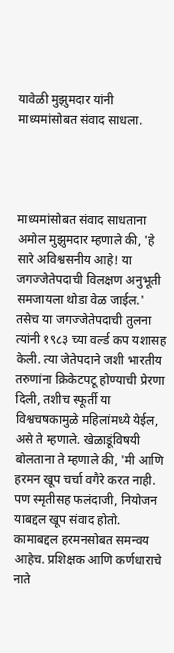यावेळी मुझुमदार यांनी माध्यमांसोबत संवाद साधला.




माध्यमांसोबत संवाद साधताना अमोल मुझुमदार म्हणाले की, 'हे सारे अविश्वसनीय आहे! या जगज्जेतेपदाची विलक्षण अनुभूती समजायला थोडा वेळ जाईल.' तसेच या जगज्जेतेपदाची तुलना त्यांनी १९८३ च्या वर्ल्ड कप यशासह केली. त्या जेतेपदाने जशी भारतीय तरुणांना क्रिकेटपटू होण्याची प्रेरणा दिली, तशीच स्फूर्ती या विश्वचषकामुळे महिलांमध्ये येईल, असे ते म्हणाले. खेळाडूंविषयी बोलताना ते म्हणाले की, 'मी आणि हरमन खूप चर्चा वगैरे करत नाही. पण स्मृतीसह फलंदाजी, नियोजन याबद्दल खूप संवाद होतो. कामाबद्दल हरमनसोबत समन्वय आहेच. प्रशिक्षक आणि कर्णधाराचे नाते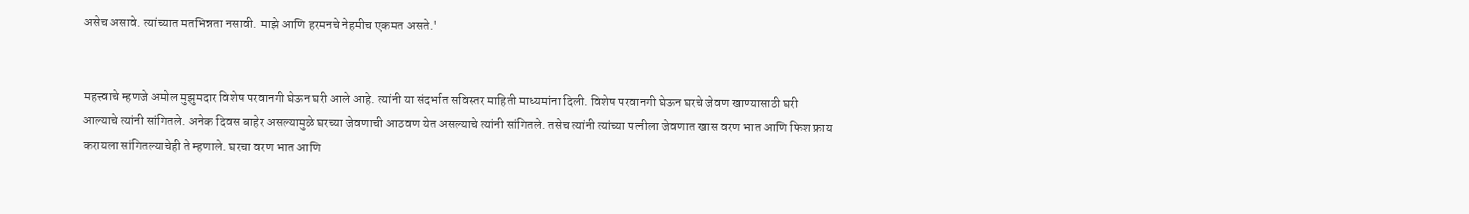असेच असावे. त्यांच्यात मतभिन्नता नसावी. माझे आणि हरमनचे नेहमीच एकमत असते.'


महत्त्वाचे म्हणजे अमोल मुझुमदार विशेष परवानगी घेऊन घरी आले आहे. त्यांनी या संदर्भात सविस्तर माहिती माध्यमांना दिली. विशेष परवानगी घेऊन घरचे जेवण खाण्यासाठी घरी आल्याचे त्यांनी सांगितले. अनेक दिवस बाहेर असल्यामुळे घरच्या जेवणाची आठवण येत असल्याचे त्यांनी सांगितले. तसेच त्यांनी त्यांच्या पत्नीला जेवणात खास वरण भात आणि फिश फ्राय करायला सांगितल्याचेही ते म्हणाले. घरचा वरण भात आणि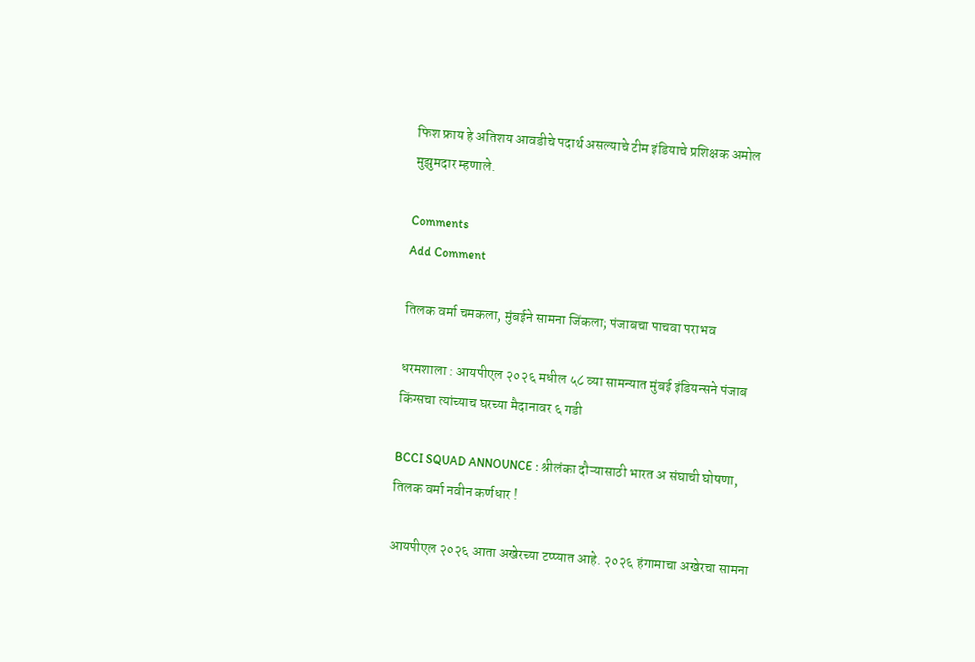फिश फ्राय हे अतिशय आवडीचे पदार्थ असल्याचे टीम इंडियाचे प्रशिक्षक अमोल मुझुमदार म्हणाले.

Comments
Add Comment

तिलक वर्मा चमकला, मुंबईने सामना जिंकला; पंजाबचा पाचवा पराभव

धरमशाला : आयपीएल २०२६ मधील ५८ व्या सामन्यात मुंबई इंडियन्सने पंजाब किंग्सचा त्यांच्याच घरच्या मैदानावर ६ गडी

BCCI SQUAD ANNOUNCE : श्रीलंका दौऱ्यासाठी भारत अ संघाची घोषणा, तिलक वर्मा नवीन कर्णधार !

आयपीएल २०२६ आता अखेरच्या टप्प्यात आहे. २०२६ हंगामाचा अखेरचा सामना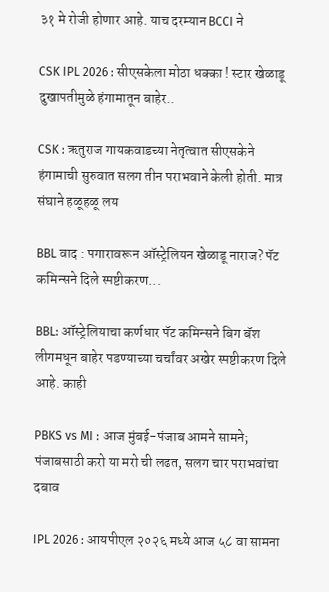३१ मे रोजी होणार आहे. याच दरम्यान BCCI ने

CSK IPL 2026 : सीएसकेला मोठा धक्का ! स्टार खेळाडू दुखापतीमुळे हंगामातून बाहेर..

CSK : ऋतुराज गायकवाडच्या नेतृत्वात सीएसकेने हंगामाची सुरुवात सलग तीन पराभवाने केली होती. मात्र संघाने हळूहळू लय

BBL वाद : पगारावरून ऑस्ट्रेलियन खेळाडू नाराज? पॅट कमिन्सने दिले स्पष्टीकरण...

BBL: ऑस्ट्रेलियाचा कर्णधार पॅट कमिन्सने बिग बॅश लीगमधून बाहेर पडण्याच्या चर्चांवर अखेर स्पष्टीकरण दिले आहे. काही

PBKS vs MI : आज मुंबई-पंजाब आमने सामने; पंजाबसाठी करो या मरो ची लढत, सलग चार पराभवांचा दबाव

IPL 2026 : आयपीएल २०२६ मध्ये आज ५८ वा सामना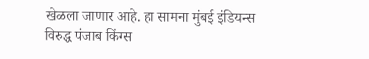खेळला जाणार आहे. हा सामना मुंबई इंडियन्स विरुद्ध पंजाब किंग्स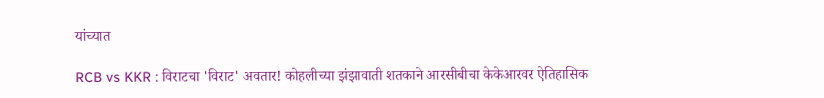यांच्यात

RCB vs KKR : विराटचा 'विराट' अवतार! कोहलीच्या झंझावाती शतकाने आरसीबीचा केकेआरवर ऐतिहासिक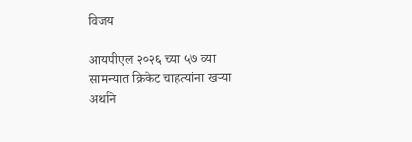विजय

आयपीएल २०२६ च्या ५७ व्या सामन्यात क्रिकेट चाहत्यांना खऱ्या अर्थाने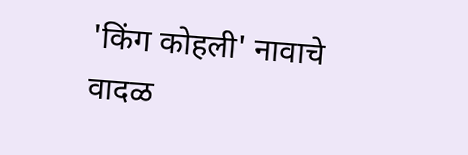'किंग कोहली' नावाचे वादळ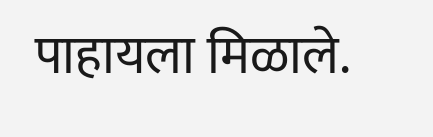पाहायला मिळाले.